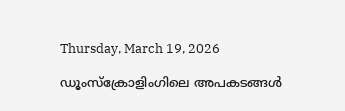Thursday, March 19, 2026

ഡൂംസ്‌ക്രോളിംഗിലെ അപകടങ്ങൾ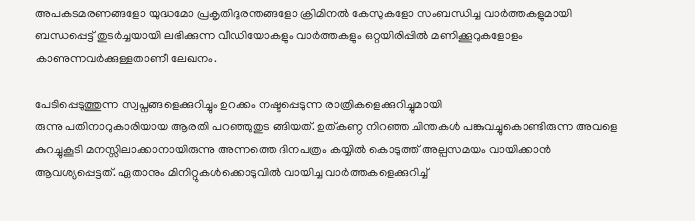അപകടമരണങ്ങളോ യുദ്ധമോ പ്രകൃതിദുരന്തങ്ങളോ ക്രിമിനല്‍ കേസുകളോ സംബന്ധിച്ച വാര്‍ത്തകളുമായി ബന്ധപ്പെട്ട് തുടര്‍ച്ചയായി ലഭിക്കുന്ന വീഡിയോകളും വാര്‍ത്തകളും ഒറ്റയിരിപ്പില്‍ മണിക്കൂറുകളോളം കാണുന്നവര്‍ക്കുള്ളതാണീ ലേഖനം.

പേടിപ്പെടുത്തുന്ന സ്വപ്നങ്ങളെക്കുറിച്ചും ഉറക്കം നഷ്ടപ്പെടുന്ന രാത്രികളെക്കുറിച്ചുമായി
രുന്നു പതിനാറുകാരിയായ ആരതി പറഞ്ഞുതുട ങ്ങിയത്. ഉത്കണ്ഠ നിറഞ്ഞ ചിന്തകള്‍ പങ്കുവച്ചുകൊണ്ടിരുന്ന അവളെ കുറച്ചുകൂടി മനസ്സിലാക്കാനായിരുന്നു അന്നത്തെ ദിനപത്രം കയ്യില്‍ കൊടുത്ത് അല്പസമയം വായിക്കാന്‍ ആവശ്യപ്പെട്ടത്. ഏതാനും മിനിറ്റുകള്‍ക്കൊടുവില്‍ വായിച്ച വാര്‍ത്തകളെക്കുറിച്ച്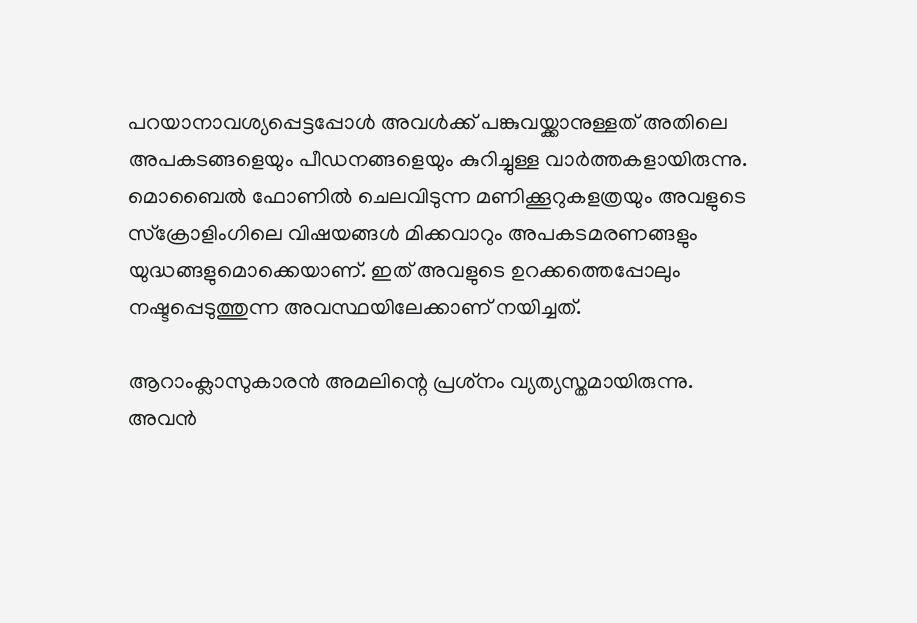പറയാനാവശ്യപ്പെട്ടപ്പോള്‍ അവള്‍ക്ക് പങ്കുവയ്ക്കാനുള്ളത് അതിലെ അപകടങ്ങളെയും പീഡനങ്ങളെയും കുറിച്ചുള്ള വാര്‍ത്തകളായിരുന്നു. മൊബൈല്‍ ഫോണില്‍ ചെലവിടുന്ന മണിക്കൂറുകളത്രയും അവളുടെ സ്‌ക്രോളിംഗിലെ വിഷയങ്ങള്‍ മിക്കവാറും അപകടമരണങ്ങളും യുദ്ധങ്ങളുമൊക്കെയാണ്. ഇത് അവളുടെ ഉറക്കത്തെപ്പോലും നഷ്ടപ്പെടുത്തുന്ന അവസ്ഥയിലേക്കാണ് നയിച്ചത്.

ആറാംക്ലാസുകാരന്‍ അമലിന്റെ പ്രശ്‌നം വ്യത്യസ്തമായിരുന്നു. അവന്‍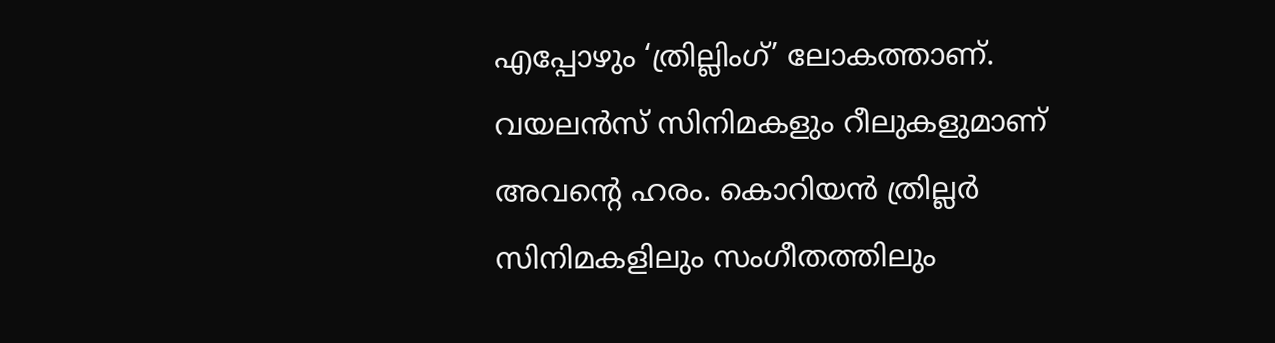എപ്പോഴും ‘ത്രില്ലിംഗ്’ ലോകത്താണ്. വയലന്‍സ് സിനിമകളും റീലുകളുമാണ് അവന്റെ ഹരം. കൊറിയന്‍ ത്രില്ലര്‍ സിനിമകളിലും സംഗീതത്തിലും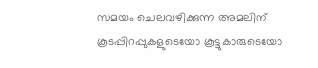സമയം ചെലവഴിക്കുന്ന അമലിന് കൂടപ്പിറപ്പുകളുടെയോ കൂട്ടുകാരുടെയോ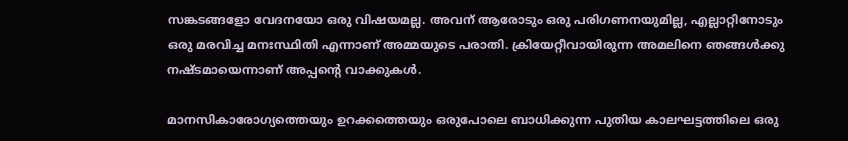സങ്കടങ്ങളോ വേദനയോ ഒരു വിഷയമല്ല. അവന് ആരോടും ഒരു പരിഗണനയുമില്ല, എല്ലാറ്റിനോടും ഒരു മരവിച്ച മനഃസ്ഥിതി എന്നാണ് അമ്മയുടെ പരാതി. ക്രിയേറ്റീവായിരുന്ന അമലിനെ ഞങ്ങള്‍ക്കു നഷ്ടമായെന്നാണ് അപ്പന്റെ വാക്കുകള്‍.

മാനസികാരോഗ്യത്തെയും ഉറക്കത്തെയും ഒരുപോലെ ബാധിക്കുന്ന പുതിയ കാലഘട്ടത്തിലെ ഒരു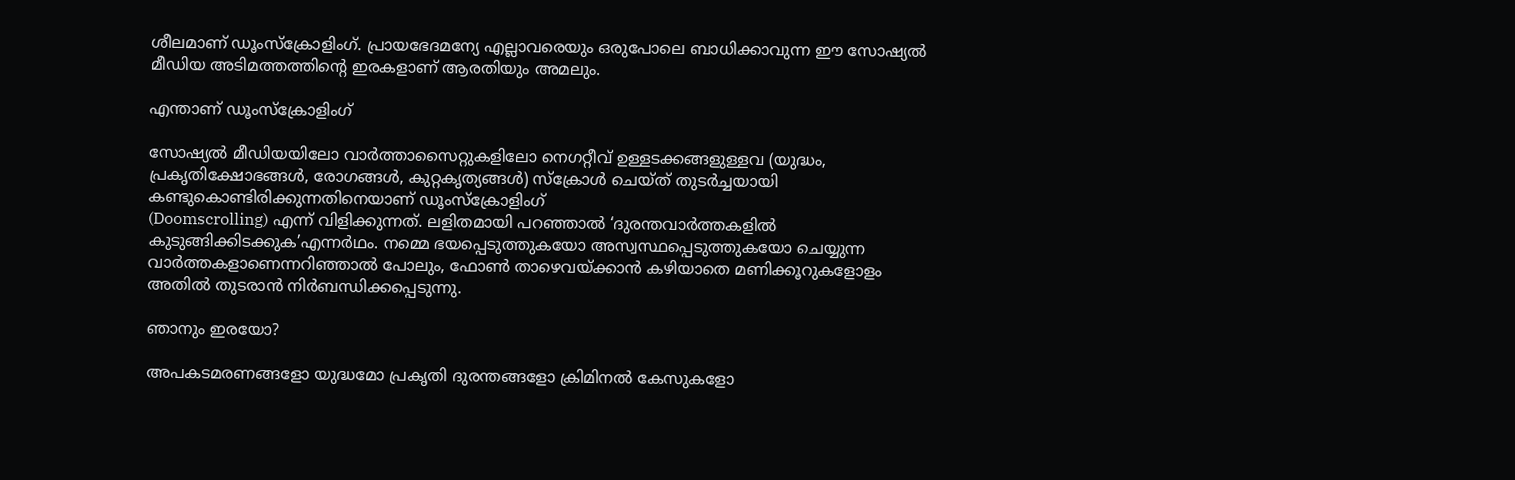ശീലമാണ് ഡൂംസ്‌ക്രോളിംഗ്. പ്രായഭേദമന്യേ എല്ലാവരെയും ഒരുപോലെ ബാധിക്കാവുന്ന ഈ സോഷ്യല്‍ മീഡിയ അടിമത്തത്തിന്റെ ഇരകളാണ് ആരതിയും അമലും.

എന്താണ് ഡൂംസ്‌ക്രോളിംഗ്

സോഷ്യല്‍ മീഡിയയിലോ വാര്‍ത്താസൈറ്റുകളിലോ നെഗറ്റീവ് ഉള്ളടക്കങ്ങളുള്ളവ (യുദ്ധം, പ്രകൃതിക്ഷോഭങ്ങള്‍, രോഗങ്ങള്‍, കുറ്റകൃത്യങ്ങള്‍) സ്‌ക്രോള്‍ ചെയ്ത് തുടര്‍ച്ചയായി കണ്ടുകൊണ്ടിരിക്കുന്നതിനെയാണ് ഡൂംസ്‌ക്രോളിംഗ്
(Doomscrolling) എന്ന് വിളിക്കുന്നത്. ലളിതമായി പറഞ്ഞാല്‍ ‘ദുരന്തവാര്‍ത്തകളില്‍ കുടുങ്ങിക്കിടക്കുക’എന്നര്‍ഥം. നമ്മെ ഭയപ്പെടുത്തുകയോ അസ്വസ്ഥപ്പെടുത്തുകയോ ചെയ്യുന്ന വാര്‍ത്തകളാണെന്നറിഞ്ഞാല്‍ പോലും, ഫോണ്‍ താഴെവയ്ക്കാന്‍ കഴിയാതെ മണിക്കൂറുകളോളം അതില്‍ തുടരാന്‍ നിര്‍ബന്ധിക്കപ്പെടുന്നു.

ഞാനും ഇരയോ?

അപകടമരണങ്ങളോ യുദ്ധമോ പ്രകൃതി ദുരന്തങ്ങളോ ക്രിമിനല്‍ കേസുകളോ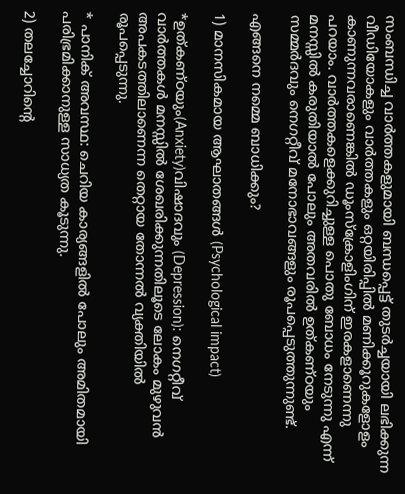സംബന്ധിച്ച വാര്‍ത്തകളുമായി ബന്ധപ്പെട്ട് തുടര്‍ച്ചയായി ലഭിക്കുന്ന വീഡിയോകളും വാര്‍ത്തകളും ഒറ്റയിരിപ്പില്‍ മണിക്കൂറുകളോളം കാണുന്നവരാണെങ്കില്‍ ഡൂംസ്‌ക്രോളിംഗിന് ഇരകളാണെന്നു പറയാം. വാര്‍ത്തകളെക്കുറിച്ചുള്ള പൊതു ബോധം നേടുന്നു എന്ന് മനസ്സില്‍ കരുതിയാല്‍ പോലും അതവരില്‍ ഉത്കണ്ഠയും സമ്മര്‍ദവും നെഗറ്റീവ് മനോഭാവങ്ങളും രൂപപ്പെടുത്തുന്നുണ്ട്.

എങ്ങനെ നമ്മെ ബാധിക്കും?

1) മാനസികമായ ആഘാതങ്ങള്‍ (Psychological impact)

*ഉത്കണ്ഠയും(Anxiety)വിഷാദവും (Depression): നെഗറ്റീവ് വാര്‍ത്തകള്‍ മനസ്സില്‍ ശേഖരിക്കുന്നതിലൂടെ ലോകം മുഴുവന്‍ അപകടത്തിലാണെന്ന തെറ്റായ തോന്നല്‍ വ്യക്തിയില്‍ രൂപപ്പെടുന്നു.

* പാനിക് അവസ്ഥ: ചെറിയ കാര്യങ്ങളില്‍ പോലും അമിതമായി പരിഭ്രമിക്കാനുള്ള സാധ്യത കൂടുന്നു.

2) തലച്ചോറിന്റെ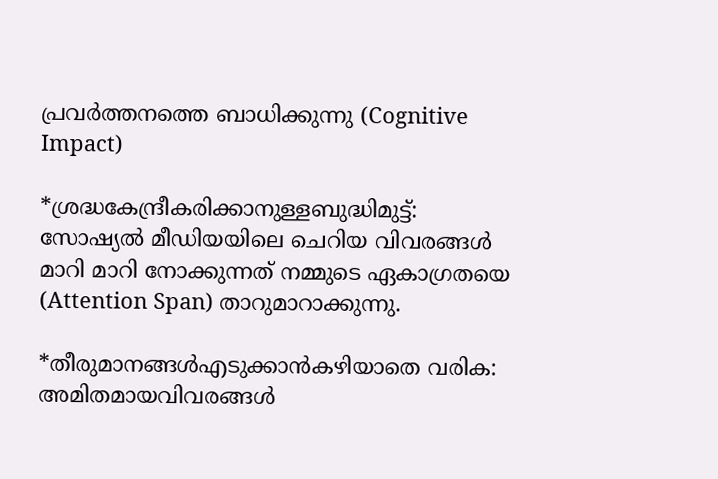പ്രവര്‍ത്തനത്തെ ബാധിക്കുന്നു (Cognitive Impact)

*ശ്രദ്ധകേന്ദ്രീകരിക്കാനുള്ളബുദ്ധിമുട്ട്: സോഷ്യല്‍ മീഡിയയിലെ ചെറിയ വിവരങ്ങള്‍ മാറി മാറി നോക്കുന്നത് നമ്മുടെ ഏകാഗ്രതയെ (Attention Span) താറുമാറാക്കുന്നു.

*തീരുമാനങ്ങള്‍എടുക്കാന്‍കഴിയാതെ വരിക: അമിതമായവിവരങ്ങള്‍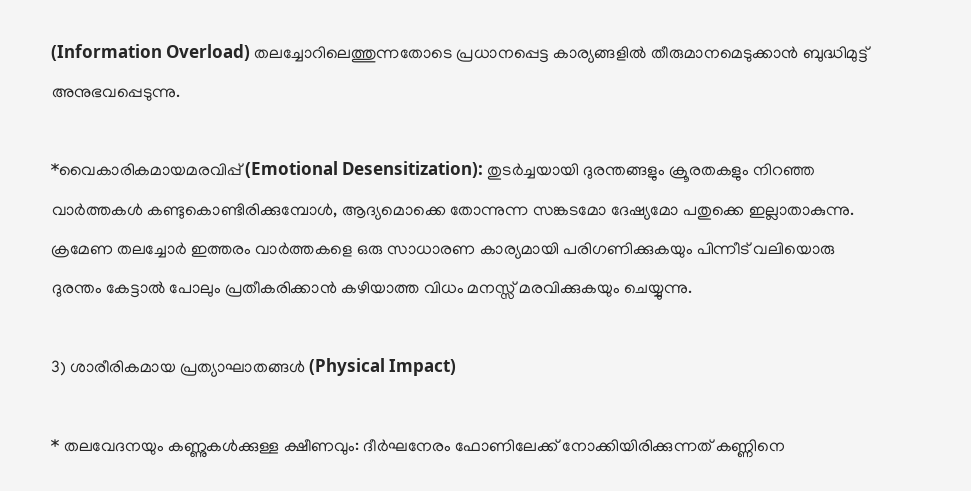(Information Overload) തലച്ചോറിലെത്തുന്നതോടെ പ്രധാനപ്പെട്ട കാര്യങ്ങളില്‍ തീരുമാനമെടുക്കാന്‍ ബുദ്ധിമുട്ട് അനുഭവപ്പെടുന്നു.

*വൈകാരികമായമരവിപ്പ് (Emotional Desensitization): തുടര്‍ച്ചയായി ദുരന്തങ്ങളും ക്രൂരതകളും നിറഞ്ഞ വാര്‍ത്തകള്‍ കണ്ടുകൊണ്ടിരിക്കുമ്പോള്‍, ആദ്യമൊക്കെ തോന്നുന്ന സങ്കടമോ ദേഷ്യമോ പതുക്കെ ഇല്ലാതാകുന്നു. ക്രമേണ തലച്ചോര്‍ ഇത്തരം വാര്‍ത്തകളെ ഒരു സാധാരണ കാര്യമായി പരിഗണിക്കുകയും പിന്നീട് വലിയൊരു ദുരന്തം കേട്ടാല്‍ പോലും പ്രതീകരിക്കാന്‍ കഴിയാത്ത വിധം മനസ്സ് മരവിക്കുകയും ചെയ്യുന്നു.

3) ശാരീരികമായ പ്രത്യാഘാതങ്ങള്‍ (Physical Impact)

* തലവേദനയും കണ്ണുകള്‍ക്കുള്ള ക്ഷീണവും: ദീര്‍ഘനേരം ഫോണിലേക്ക് നോക്കിയിരിക്കുന്നത് കണ്ണിനെ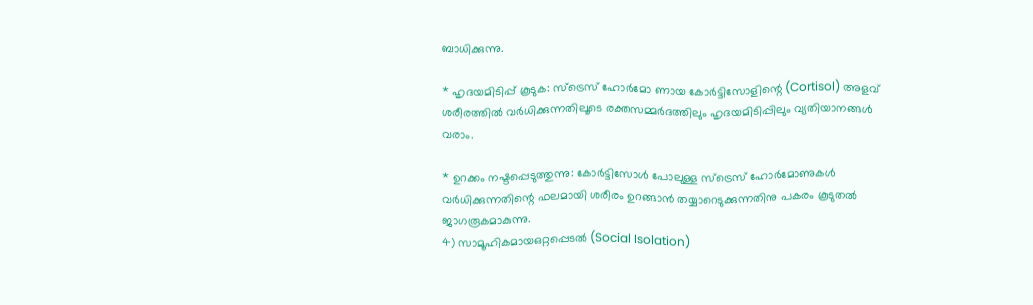ബാധിക്കുന്നു.

* ഹൃദയമിടിപ്പ് കൂടുക: സ്‌ട്രെസ് ഹോര്‍മോ ണായ കോര്‍ട്ടിസോളിന്റെ (Cortisol) അളവ് ശരീരത്തില്‍ വര്‍ധിക്കുന്നതിലൂടെ രക്തസമ്മര്‍ദത്തിലും ഹൃദയമിടിപ്പിലും വ്യതിയാനങ്ങള്‍ വരാം.

* ഉറക്കം നഷ്ടപ്പെടുത്തുന്നു: കോര്‍ട്ടിസോള്‍ പോലുള്ള സ്‌ട്രെസ് ഹോര്‍മോണുകള്‍ വര്‍ധിക്കുന്നതിന്റെ ഫലമായി ശരീരം ഉറങ്ങാന്‍ തയ്യാറെടുക്കുന്നതിനു പകരം കൂടുതല്‍ ജാഗരൂകമാകുന്നു.
4) സാമൂഹികമായഒറ്റപ്പെടല്‍ (Social Isolation)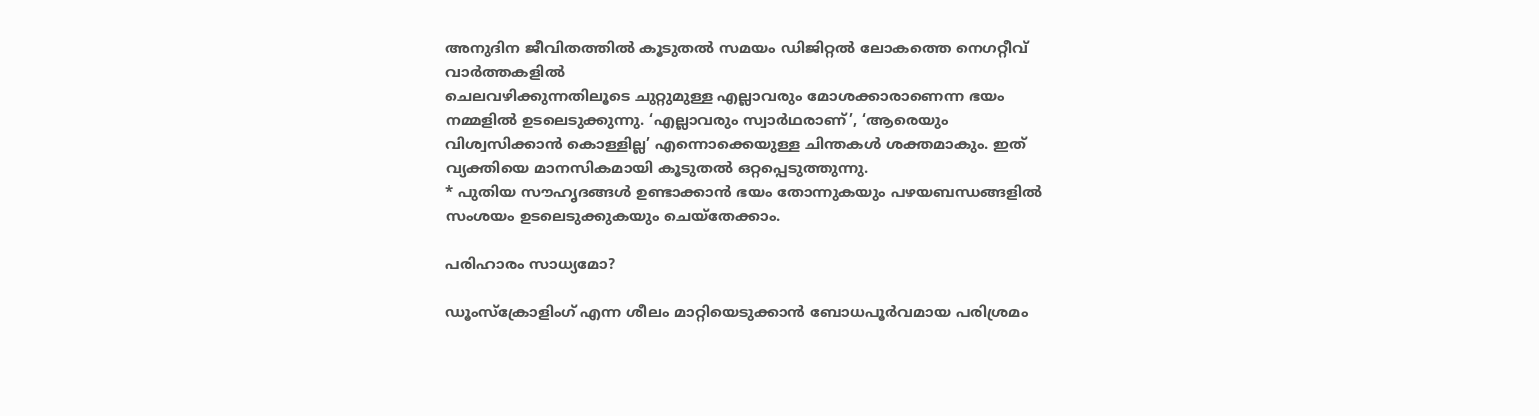അനുദിന ജീവിതത്തില്‍ കൂടുതല്‍ സമയം ഡിജിറ്റല്‍ ലോകത്തെ നെഗറ്റീവ് വാര്‍ത്തകളില്‍
ചെലവഴിക്കുന്നതിലൂടെ ചുറ്റുമുള്ള എല്ലാവരും മോശക്കാരാണെന്ന ഭയം നമ്മളില്‍ ഉടലെടുക്കുന്നു. ‘എല്ലാവരും സ്വാര്‍ഥരാണ്’, ‘ആരെയും വിശ്വസിക്കാന്‍ കൊള്ളില്ല’ എന്നൊക്കെയുള്ള ചിന്തകള്‍ ശക്തമാകും. ഇത് വ്യക്തിയെ മാനസികമായി കൂടുതല്‍ ഒറ്റപ്പെടുത്തുന്നു.
* പുതിയ സൗഹൃദങ്ങള്‍ ഉണ്ടാക്കാന്‍ ഭയം തോന്നുകയും പഴയബന്ധങ്ങളില്‍ സംശയം ഉടലെടുക്കുകയും ചെയ്‌തേക്കാം.

പരിഹാരം സാധ്യമോ?

ഡൂംസ്‌ക്രോളിംഗ് എന്ന ശീലം മാറ്റിയെടുക്കാന്‍ ബോധപൂര്‍വമായ പരിശ്രമം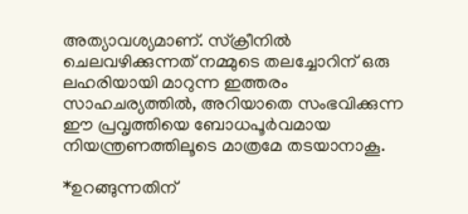അത്യാവശ്യമാണ്. സ്‌ക്രീനില്‍ ചെലവഴിക്കുന്നത് നമ്മുടെ തലച്ചോറിന് ഒരു ലഹരിയായി മാറുന്ന ഇത്തരം സാഹചര്യത്തില്‍, അറിയാതെ സംഭവിക്കുന്ന ഈ പ്രവൃത്തിയെ ബോധപൂര്‍വമായ നിയന്ത്രണത്തിലൂടെ മാത്രമേ തടയാനാകൂ.

*ഉറങ്ങുന്നതിന്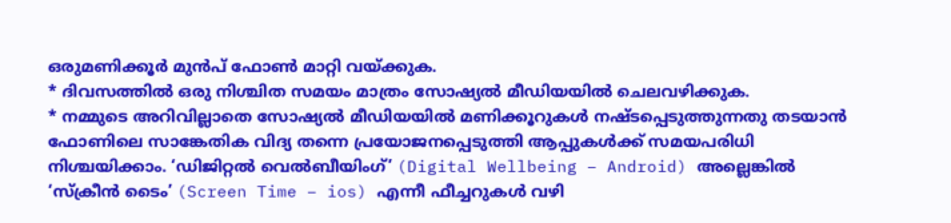ഒരുമണിക്കൂര്‍ മുന്‍പ് ഫോണ്‍ മാറ്റി വയ്ക്കുക.
* ദിവസത്തില്‍ ഒരു നിശ്ചിത സമയം മാത്രം സോഷ്യല്‍ മീഡിയയില്‍ ചെലവഴിക്കുക.
* നമ്മുടെ അറിവില്ലാതെ സോഷ്യല്‍ മീഡിയയില്‍ മണിക്കൂറുകള്‍ നഷ്ടപ്പെടുത്തുന്നതു തടയാന്‍ ഫോണിലെ സാങ്കേതിക വിദ്യ തന്നെ പ്രയോജനപ്പെടുത്തി ആപ്പുകള്‍ക്ക് സമയപരിധി നിശ്ചയിക്കാം. ‘ഡിജിറ്റല്‍ വെല്‍ബീയിംഗ്’ (Digital Wellbeing – Android) അല്ലെങ്കില്‍ ‘സ്‌ക്രീന്‍ ടൈം’ (Screen Time – ios) എന്നീ ഫീച്ചറുകള്‍ വഴി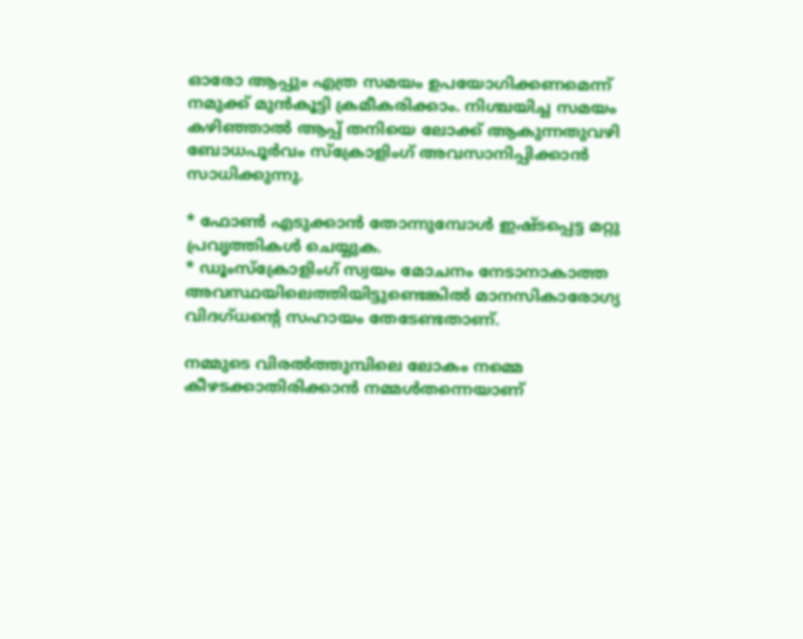ഓരോ ആപ്പും എത്ര സമയം ഉപയോഗിക്കണമെന്ന് നമുക്ക് മുന്‍കൂട്ടി ക്രമീകരിക്കാം. നിശ്ചയിച്ച സമയം കഴിഞ്ഞാല്‍ ആപ്പ് തനിയെ ലോക്ക് ആകുന്നതുവഴി ബോധപൂര്‍വം സ്‌ക്രോളിംഗ് അവസാനിപ്പിക്കാന്‍ സാധിക്കുന്നു.

* ഫോണ്‍ എടുക്കാന്‍ തോന്നുമ്പോള്‍ ഇഷ്ടപ്പെട്ട മറ്റു പ്രവൃത്തികള്‍ ചെയ്യുക.
* ഡൂംസ്‌ക്രോളിംഗ് സ്വയം മോചനം നേടാനാകാത്ത അവസ്ഥയിലെത്തിയിട്ടുണ്ടെങ്കില്‍ മാനസികാരോഗ്യ വിദഗ്ധന്റെ സഹായം തേടേണ്ടതാണ്.

നമ്മുടെ വിരല്‍ത്തുമ്പിലെ ലോകം നമ്മെ കീഴടക്കാതിരിക്കാന്‍ നമ്മള്‍തന്നെയാണ്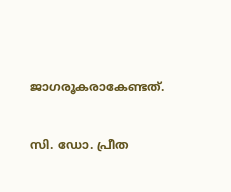ജാഗരൂകരാകേണ്ടത്.


സി. ഡോ. പ്രീത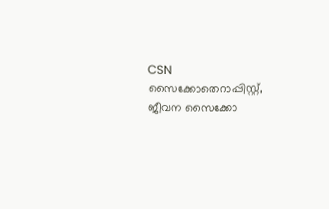CSN
സൈക്കോതെറാപ്പിസ്റ്റ്,
ജീവന സൈക്കോ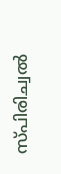സ്പിരിച്വല്‍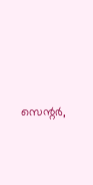സെന്റര്‍,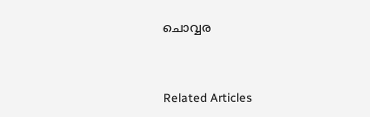ചൊവ്വര



Related Articles